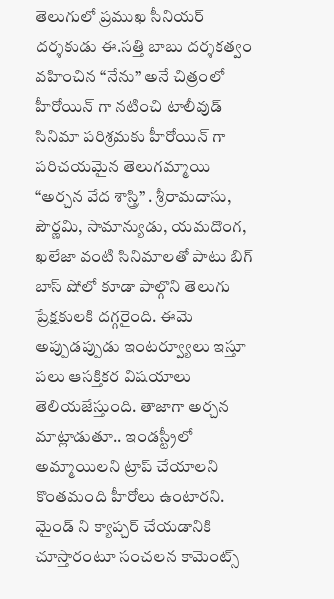తెలుగులో ప్రముఖ సీనియర్ దర్శకుడు ఈ.సత్తి బాబు దర్శకత్వం వహించిన “నేను” అనే చిత్రంలో హీరోయిన్ గా నటించి టాలీవుడ్ సినిమా పరిశ్రమకు హీరోయిన్ గా పరిచయమైన తెలుగమ్మాయి “అర్చన వేద శాస్త్రి” . శ్రీరామదాసు, పౌర్ణమి, సామాన్యుడు, యమదొంగ, ఖలేజా వంటి సినిమాలతో పాటు బిగ్ బాస్ షోలో కూడా పాల్గొని తెలుగు ప్రేక్షకులకి దగ్గరైంది. ఈమె అప్పుడప్పుడు ఇంటర్వ్యూలు ఇస్తూ పలు ఆసక్తికర విషయాలు తెలియజేస్తుంది. తాజాగా అర్చన మాట్లాడుతూ.. ఇండస్ట్రీలో అమ్మాయిలని ట్రాప్ చేయాలని కొంతమంది హీరోలు ఉంటారని. మైండ్ ని క్యాప్చర్ చేయడానికి చూస్తారంటూ సంచలన కామెంట్స్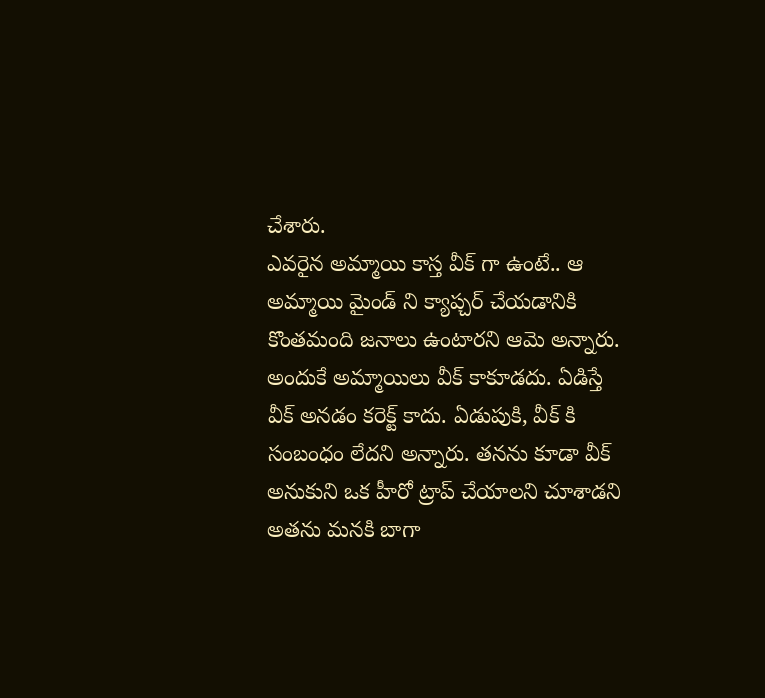చేశారు.
ఎవరైన అమ్మాయి కాస్త వీక్ గా ఉంటే.. ఆ అమ్మాయి మైండ్ ని క్యాప్చర్ చేయడానికి కొంతమంది జనాలు ఉంటారని ఆమె అన్నారు. అందుకే అమ్మాయిలు వీక్ కాకూడదు. ఏడిస్తే వీక్ అనడం కరెక్ట్ కాదు. ఏడుపుకి, వీక్ కి సంబంధం లేదని అన్నారు. తనను కూడా వీక్ అనుకుని ఒక హీరో ట్రాప్ చేయాలని చూశాడని అతను మనకి బాగా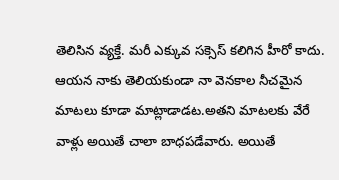తెలిసిన వ్యక్తే. మరీ ఎక్కువ సక్సెస్ కలిగిన హీరో కాదు. ఆయన నాకు తెలియకుండా నా వెనకాల నీచమైన మాటలు కూడా మాట్లాడాడట.అతని మాటలకు వేరే వాళ్లు అయితే చాలా బాధపడేవారు. అయితే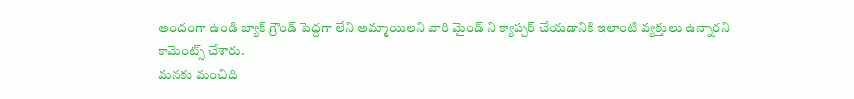అందంగా ఉండి బ్యాక్ గ్రౌండ్ పెద్దగా లేని అమ్మాయిలని వారి మైండ్ ని క్యాప్చర్ చేయడానికి ఇలాంటి వ్యక్తులు ఉన్నారని కామెంట్స్ చేశారు.
మనకు మంచిది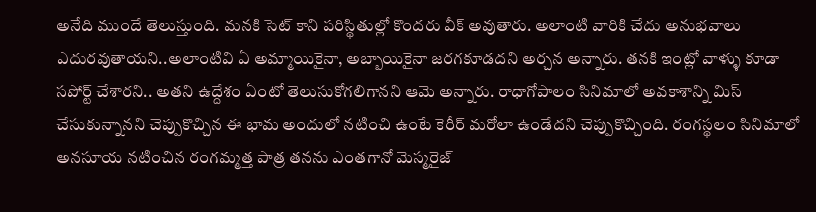అనేది ముందే తెలుస్తుంది. మనకి సెట్ కాని పరిస్థితుల్లో కొందరు వీక్ అవుతారు. అలాంటి వారికి చేదు అనుభవాలు ఎదురవుతాయని..అలాంటివి ఏ అమ్మాయికైనా, అబ్బాయికైనా జరగకూడదని అర్చన అన్నారు. తనకి ఇంట్లో వాళ్ళు కూడా సపోర్ట్ చేశారని.. అతని ఉద్దేశం ఏంటో తెలుసుకోగలిగానని ఆమె అన్నారు. రాధాగోపాలం సినిమాలో అవకాశాన్ని మిస్ చేసుకున్నానని చెప్పుకొచ్చిన ఈ భామ అందులో నటించి ఉంటే కెరీర్ మరోలా ఉండేదని చెప్పుకొచ్చింది. రంగస్థలం సినిమాలో అనసూయ నటించిన రంగమ్మత్త పాత్ర తనను ఎంతగానో మెస్మరైజ్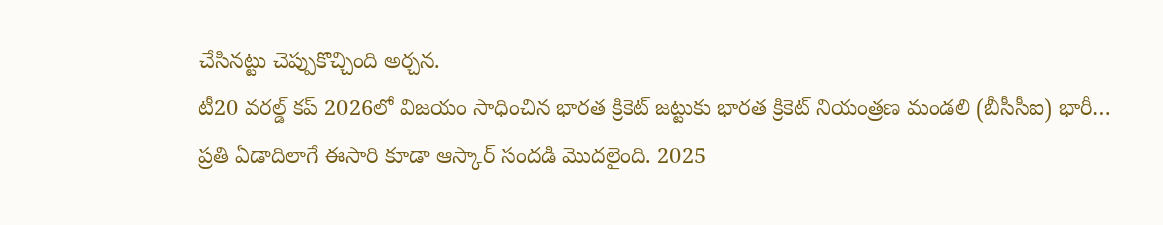చేసినట్టు చెప్పుకొచ్చింది అర్చన.
టీ20 వరల్డ్ కప్ 2026లో విజయం సాధించిన భారత క్రికెట్ జట్టుకు భారత క్రికెట్ నియంత్రణ మండలి (బీసీసీఐ) భారీ…
ప్రతి ఏడాదిలాగే ఈసారి కూడా ఆస్కార్ సందడి మొదలైంది. 2025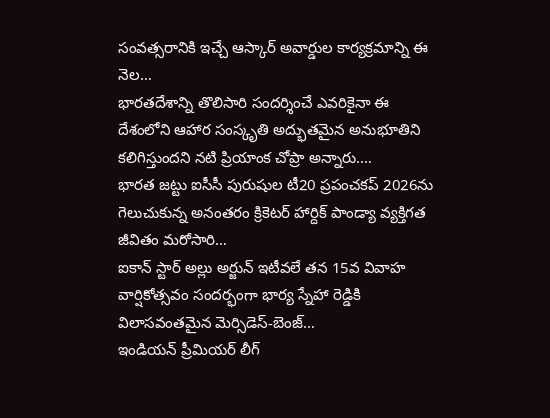సంవత్సరానికి ఇచ్చే ఆస్కార్ అవార్డుల కార్యక్రమాన్ని ఈ నెల…
భారతదేశాన్ని తొలిసారి సందర్శించే ఎవరికైనా ఈ దేశంలోని ఆహార సంస్కృతి అద్భుతమైన అనుభూతిని కలిగిస్తుందని నటి ప్రియాంక చోప్రా అన్నారు.…
భారత జట్టు ఐసీసీ పురుషుల టీ20 ప్రపంచకప్ 2026ను గెలుచుకున్న అనంతరం క్రికెటర్ హార్దిక్ పాండ్యా వ్యక్తిగత జీవితం మరోసారి…
ఐకాన్ స్టార్ అల్లు అర్జున్ ఇటీవలే తన 15వ వివాహ వార్షికోత్సవం సందర్భంగా భార్య స్నేహా రెడ్డికి విలాసవంతమైన మెర్సిడెస్-బెంజ్…
ఇండియన్ ప్రీమియర్ లీగ్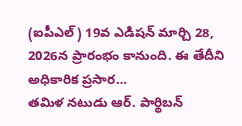(ఐపీఎల్) 19వ ఎడిషన్ మార్చి 28, 2026న ప్రారంభం కానుంది. ఈ తేదీని అధికారిక ప్రసార…
తమిళ నటుడు ఆర్. పార్థిబన్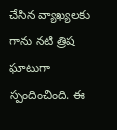చేసిన వ్యాఖ్యలకు గాను నటి త్రిష ఘాటుగా స్పందించింది. ఈ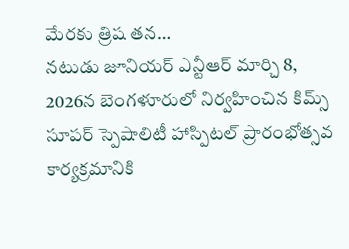మేరకు త్రిష తన…
నటుడు జూనియర్ ఎన్టీఆర్ మార్చి 8, 2026న బెంగళూరులో నిర్వహించిన కిమ్స్ సూపర్ స్పెషాలిటీ హాస్పిటల్ ప్రారంభోత్సవ కార్యక్రమానికి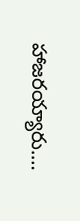హాజరయ్యారు.…